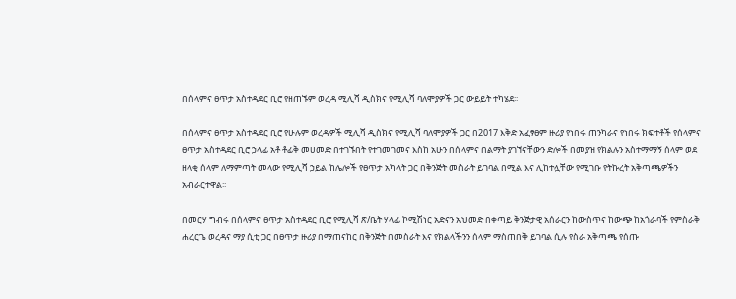በሰላምና ፀጥታ አስተዳደር ቢሮ የዘጠኙም ወረዳ ሚሊሻ ዲስክና የሚሊሻ ባለሞያዎች ጋር ውይይት ተካሄደ፡፡

በሰላምና ፀጥታ አስተዳደር ቢሮ የሁሉም ወረዳዎች ሚሊሻ ዲስክና የሚሊሻ ባለሞያዎች ጋር በ2017 እቅድ አፈፃፀም ዙሪያ የነበሩ ጠንካራና የነበሩ ክፍተቶች የሰላምና ፀጥታ አስተዳደር ቢሮ ኃላፊ አቶ ቶፊቅ መሀመድ በተገኙበት የተገመገመና እስከ አሁን በሰላምና በልማት ያገኘናቸውን ድሎች በመያዝ የክልሉን አስተማማኝ ሰላም ወደ ዘላቂ ሰላም ለማምጣት መላው የሚሊሻ ኃይል ከሌሎች የፀጥታ አካላት ጋር በቅንጅት መስራት ይገባል በሚል እና ሊከተሏቸው የሚገቡ የትኩረት አቅጣጫዎችን አብራርተዋል፡፡

በመርሃ ግብሩ በሰላምና ፀጥታ አስተዳደር ቢሮ የሚሊሻ ጽ/ቤት ሃላፊ ኮሚሽነር አድናን አህመድ በቀጣይ ቅንጅታዊ አሰራርን ከውስጥና ከውጭ ከአጎራባች የምስራቅ ሐረርጌ ወረዳና ማያ ሲቲ ጋር በፀጥታ ዙሪያ በማጠናከር በቅንጅት በመስራት እና የክልላችንን ሰላም ማስጠበቅ ይገባል ሲሉ የስራ አቅጣጫ የሰጡ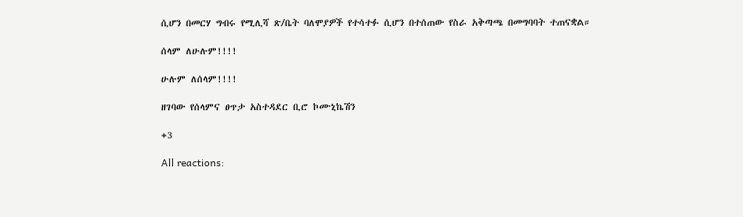ሲሆን በመርሃ ግብሩ የሚሊሻ ጽ/ቤት ባለሞያዎች የተሳተፉ ሲሆን በተሰጠው የስራ አቅጣጫ በመግባባት ተጠናቋል።

ሰላም ለሁሉም!!!!

ሁሉም ለሰላም!!!!

ዘገባው የሰላምና ፀጥታ አስተዳደር ቢሮ ኮሙኒኬሽን

+3

All reactions: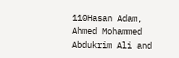110Hasan Adam, Ahmed Mohammed Abdukrim Ali and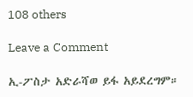108 others

Leave a Comment

ኢ-ፖስታ አድራሻወ ይፋ አይደረግም።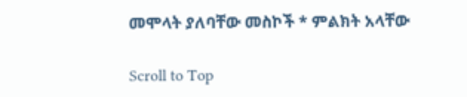መሞላት ያለባቸው መስኮች * ምልክት አላቸው

Scroll to Top